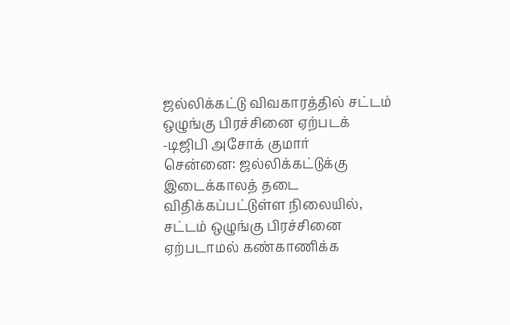ஜல்லிக்கட்டு விவகாரத்தில் சட்டம் ஒழுங்கு பிரச்சினை ஏற்படக் -டிஜிபி அசோக் குமார்
சென்னை: ஜல்லிக்கட்டுக்கு இடைக்காலத் தடை விதிக்கப்பட்டுள்ள நிலையில், சட்டம் ஒழுங்கு பிரச்சினை ஏற்படாமல் கண்காணிக்க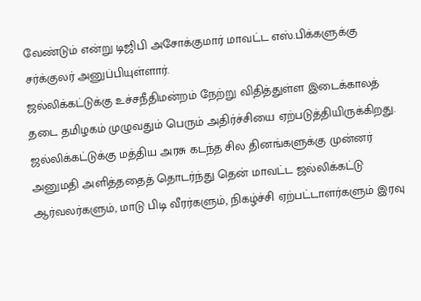வேண்டும் என்று டிஜிபி அசோக்குமார் மாவட்ட எஸ்.பிக்களுக்கு சர்க்குலர் அனுப்பியுள்ளார்.
ஜல்லிக்கட்டுக்கு உச்சநீதிமன்றம் நேற்று விதித்துள்ள இடைக்காலத் தடை தமிழகம் முழுவதும் பெரும் அதிர்ச்சியை ஏற்படுத்தியிருக்கிறது. ஜல்லிக்கட்டுக்கு மத்திய அரசு கடந்த சில தினங்களுக்கு முன்னர் அனுமதி அளித்ததைத் தொடர்ந்து தென் மாவட்ட ஜல்லிக்கட்டு ஆர்வலர்களும், மாடு பிடி வீரர்களும், நிகழ்ச்சி ஏற்பட்டாளர்களும் இரவு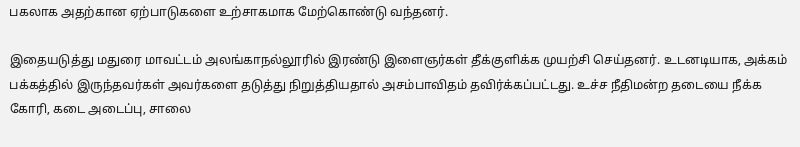பகலாக அதற்கான ஏற்பாடுகளை உற்சாகமாக மேற்கொண்டு வந்தனர்.

இதையடுத்து மதுரை மாவட்டம் அலங்காநல்லூரில் இரண்டு இளைஞர்கள் தீக்குளிக்க முயற்சி செய்தனர். உடனடியாக, அக்கம் பக்கத்தில் இருந்தவர்கள் அவர்களை தடுத்து நிறுத்தியதால் அசம்பாவிதம் தவிர்க்கப்பட்டது. உச்ச நீதிமன்ற தடையை நீக்க கோரி, கடை அடைப்பு, சாலை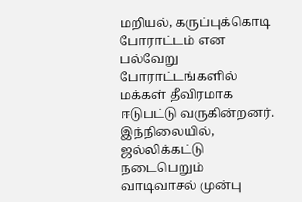மறியல், கருப்புக்கொடி போராட்டம் என பல்வேறு போராட்டங்களில் மக்கள் தீவிரமாக ஈடுபட்டு வருகின்றனர்.
இந்நிலையில், ஜல்லிக்கட்டு நடைபெறும் வாடிவாசல் முன்பு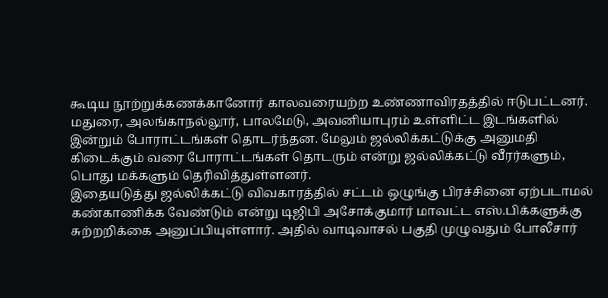கூடிய நூற்றுக்கணக்கானோர் காலவரையற்ற உண்ணாவிரதத்தில் ஈடுபட்டனர். மதுரை, அலங்காநல்லூர், பாலமேடு, அவனியாபுரம் உள்ளிட்ட இடங்களில் இன்றும் போராட்டங்கள் தொடர்ந்தன. மேலும் ஜல்லிக்கட்டுக்கு அனுமதி கிடைக்கும் வரை போராட்டங்கள் தொடரும் என்று ஜல்லிக்கட்டு வீரர்களும், பொது மக்களும் தெரிவித்துள்ளனர்.
இதையடுத்து ஜல்லிக்கட்டு விவகாரத்தில் சட்டம் ஒழுங்கு பிரச்சினை ஏற்படாமல் கண்காணிக்க வேண்டும் என்று டிஜிபி அசோக்குமார் மாவட்ட எஸ்.பிக்களுக்கு சுற்றறிக்கை அனுப்பியுள்ளார். அதில் வாடிவாசல் பகுதி முழுவதும் போலீசார்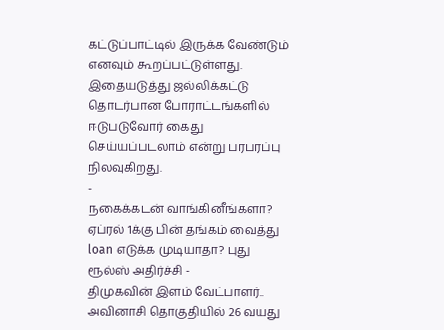கட்டுப்பாட்டில் இருக்க வேண்டும் எனவும் கூறப்பட்டுள்ளது. இதையடுத்து ஜல்லிக்கட்டு தொடர்பான போராட்டங்களில் ஈடுபடுவோர் கைது செய்யப்படலாம் என்று பரபரப்பு நிலவுகிறது.
-
நகைக்கடன் வாங்கினீங்களா? ஏப்ரல் 1க்கு பின் தங்கம் வைத்து loan எடுக்க முடியாதா? புது ரூல்ஸ் அதிர்ச்சி -
திமுகவின் இளம் வேட்பாளர்.. அவினாசி தொகுதியில் 26 வயது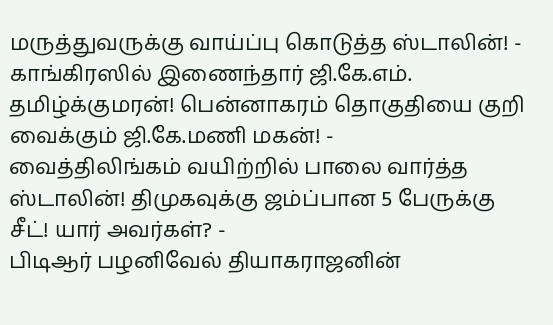மருத்துவருக்கு வாய்ப்பு கொடுத்த ஸ்டாலின்! -
காங்கிரஸில் இணைந்தார் ஜி.கே.எம். தமிழ்க்குமரன்! பென்னாகரம் தொகுதியை குறி வைக்கும் ஜி.கே.மணி மகன்! -
வைத்திலிங்கம் வயிற்றில் பாலை வார்த்த ஸ்டாலின்! திமுகவுக்கு ஜம்ப்பான 5 பேருக்கு சீட்! யார் அவர்கள்? -
பிடிஆர் பழனிவேல் தியாகராஜனின்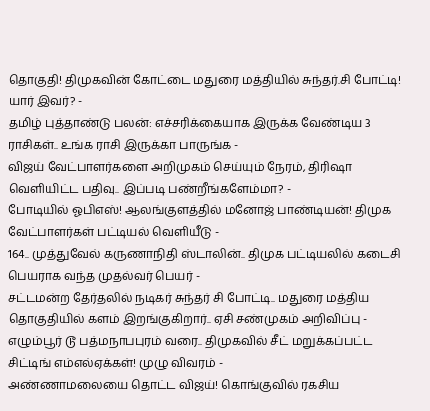தொகுதி! திமுகவின் கோட்டை மதுரை மத்தியில் சுந்தர்.சி போட்டி! யார் இவர்? -
தமிழ் புத்தாண்டு பலன்: எச்சரிக்கையாக இருக்க வேண்டிய 3 ராசிகள்.. உங்க ராசி இருக்கா பாருங்க -
விஜய் வேட்பாளர்களை அறிமுகம் செய்யும் நேரம், திரிஷா வெளியிட்ட பதிவு.. இப்படி பண்றீங்களேம்மா? -
போடியில் ஓபிஎஸ்! ஆலங்குளத்தில் மனோஜ் பாண்டியன்! திமுக வேட்பாளர்கள் பட்டியல் வெளியீடு -
164.. முத்துவேல் கருணாநிதி ஸ்டாலின்.. திமுக பட்டியலில் கடைசி பெயராக வந்த முதல்வர் பெயர் -
சட்டமன்ற தேர்தலில் நடிகர் சுந்தர் சி போட்டி.. மதுரை மத்திய தொகுதியில் களம் இறங்குகிறார்.. ஏசி சண்முகம் அறிவிப்பு -
எழும்பூர் டூ பத்மநாபபுரம் வரை.. திமுகவில் சீட் மறுக்கப்பட்ட சிட்டிங் எம்எல்ஏக்கள்! முழு விவரம் -
அண்ணாமலையை தொட்ட விஜய்! கொங்குவில் ரகசிய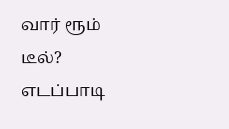வார் ரூம் டீல்? எடப்பாடி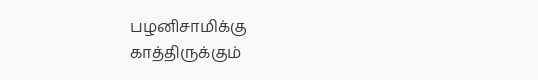பழனிசாமிக்கு காத்திருக்கும்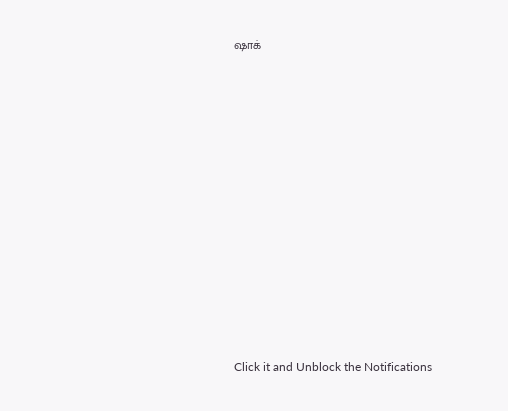ஷாக்












Click it and Unblock the Notifications